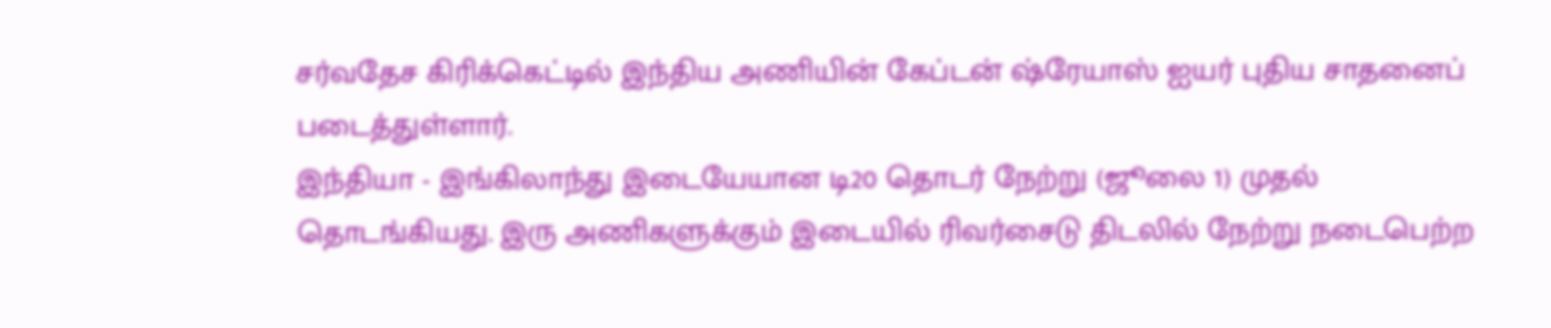சர்வதேச கிரிக்கெட்டில் இந்திய அணியின் கேப்டன் ஷ்ரேயாஸ் ஐயர் புதிய சாதனைப் படைத்துள்ளார்.
இந்தியா - இங்கிலாந்து இடையேயான டி20 தொடர் நேற்று (ஜூலை 1) முதல் தொடங்கியது. இரு அணிகளுக்கும் இடையில் ரிவர்சைடு திடலில் நேற்று நடைபெற்ற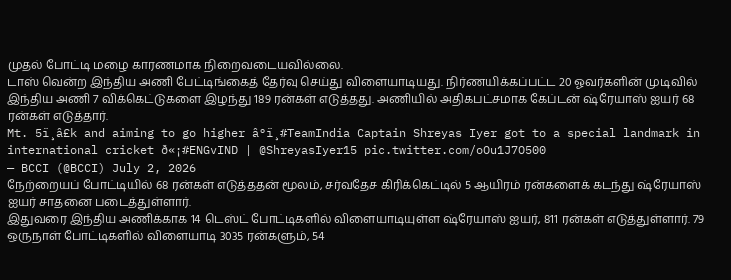முதல் போட்டி மழை காரணமாக நிறைவடையவில்லை.
டாஸ் வென்ற இந்திய அணி பேட்டிங்கைத் தேர்வு செய்து விளையாடியது. நிர்ணயிக்கப்பட்ட 20 ஓவர்களின் முடிவில் இந்திய அணி 7 விக்கெட்டுகளை இழந்து 189 ரன்கள் எடுத்தது. அணியில் அதிகபட்சமாக கேப்டன் ஷ்ரேயாஸ் ஐயர் 68 ரன்கள் எடுத்தார்.
Mt. 5ï¸â£k and aiming to go higher â°ï¸#TeamIndia Captain Shreyas Iyer got to a special landmark in international cricket ð«¡#ENGvIND | @ShreyasIyer15 pic.twitter.com/oOu1J7O500
— BCCI (@BCCI) July 2, 2026
நேற்றையப் போட்டியில் 68 ரன்கள் எடுத்ததன் மூலம், சர்வதேச கிரிக்கெட்டில் 5 ஆயிரம் ரன்களைக் கடந்து ஷ்ரேயாஸ் ஐயர் சாதனை படைத்துள்ளார்.
இதுவரை இந்திய அணிக்காக 14 டெஸ்ட் போட்டிகளில் விளையாடியுள்ள ஷ்ரேயாஸ் ஐயர், 811 ரன்கள் எடுத்துள்ளார். 79 ஒருநாள் போட்டிகளில் விளையாடி 3035 ரன்களும், 54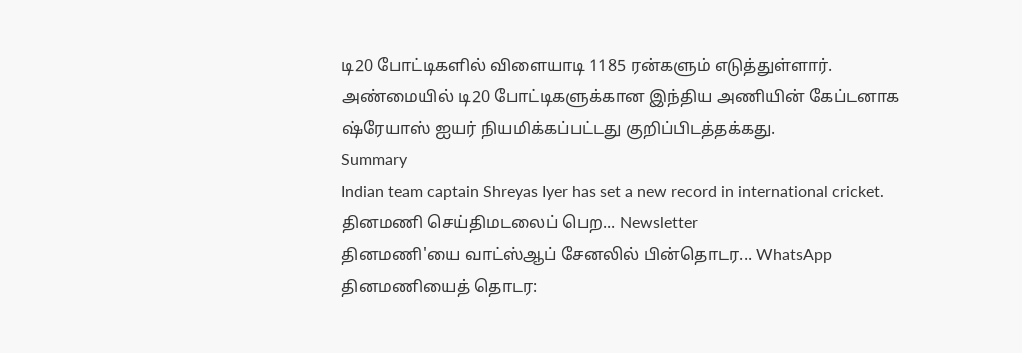டி20 போட்டிகளில் விளையாடி 1185 ரன்களும் எடுத்துள்ளார்.
அண்மையில் டி20 போட்டிகளுக்கான இந்திய அணியின் கேப்டனாக ஷ்ரேயாஸ் ஐயர் நியமிக்கப்பட்டது குறிப்பிடத்தக்கது.
Summary
Indian team captain Shreyas Iyer has set a new record in international cricket.
தினமணி செய்திமடலைப் பெற... Newsletter
தினமணி'யை வாட்ஸ்ஆப் சேனலில் பின்தொடர... WhatsApp
தினமணியைத் தொடர: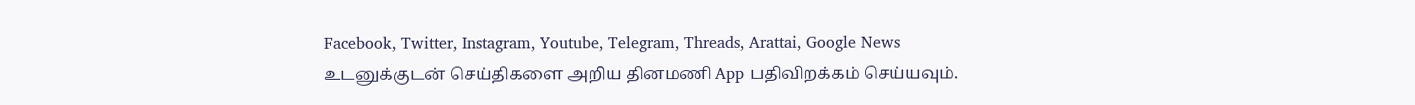Facebook, Twitter, Instagram, Youtube, Telegram, Threads, Arattai, Google News
உடனுக்குடன் செய்திகளை அறிய தினமணி App பதிவிறக்கம் செய்யவும்.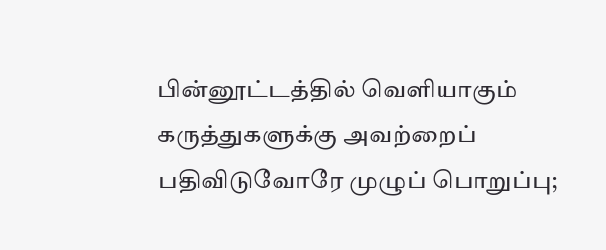பின்னூட்டத்தில் வெளியாகும் கருத்துகளுக்கு அவற்றைப் பதிவிடுவோரே முழுப் பொறுப்பு;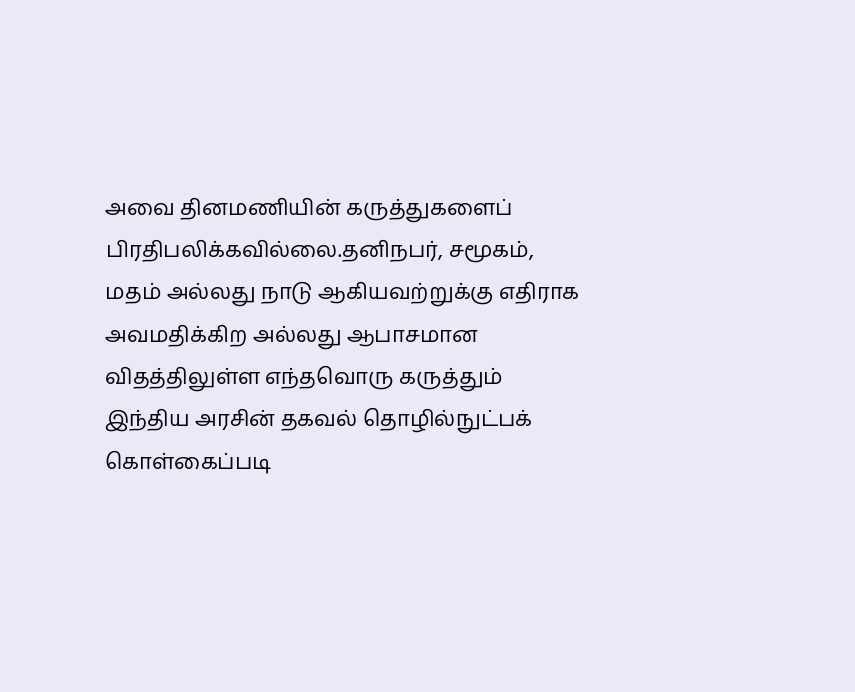அவை தினமணியின் கருத்துகளைப் பிரதிபலிக்கவில்லை.தனிநபர், சமூகம், மதம் அல்லது நாடு ஆகியவற்றுக்கு எதிராக அவமதிக்கிற அல்லது ஆபாசமான விதத்திலுள்ள எந்தவொரு கருத்தும் இந்திய அரசின் தகவல் தொழில்நுட்பக் கொள்கைப்படி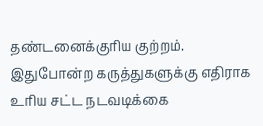தண்டனைக்குரிய குற்றம். இதுபோன்ற கருத்துகளுக்கு எதிராக உரிய சட்ட நடவடிக்கை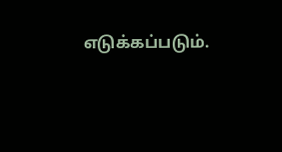எடுக்கப்படும்.